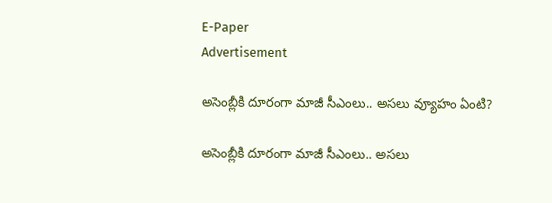E-Paper
Advertisement

అసెంబ్లీకి దూరంగా మాజీ సీఎంలు.. అసలు వ్యూహం ఏంటి?

అసెంబ్లీకి దూరంగా మాజీ సీఎంలు.. అసలు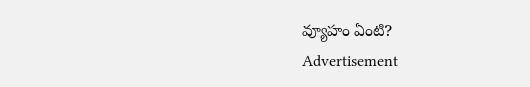వ్యూహం ఏంటి?
Advertisement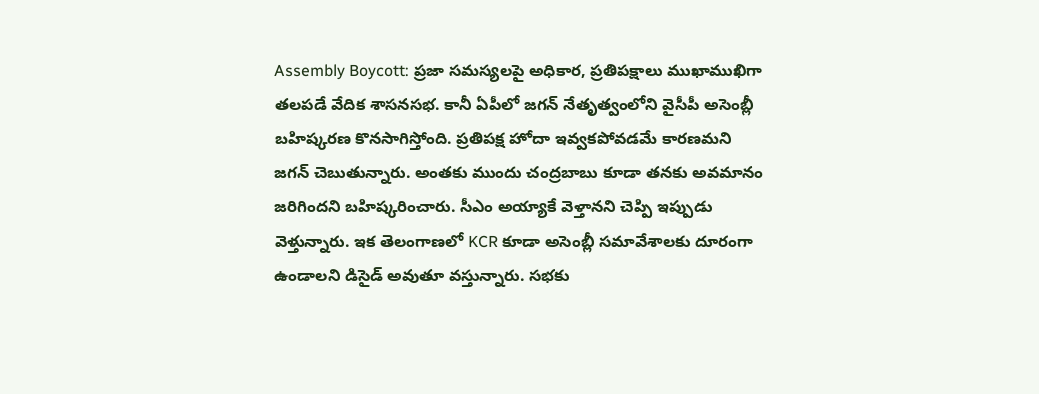Assembly Boycott: ప్రజా సమస్యలపై అధికార, ప్రతిపక్షాలు ముఖాముఖిగా తలపడే వేదిక శాసనసభ. కానీ ఏపీలో జగన్ నేతృత్వంలోని వైసీపీ అసెంబ్లీ బహిష్కరణ కొనసాగిస్తోంది. ప్రతిపక్ష హోదా ఇవ్వకపోవడమే కారణమని జగన్ చెబుతున్నారు. అంతకు ముందు చంద్రబాబు కూడా తనకు అవమానం జరిగిందని బహిష్కరించారు. సీఎం అయ్యాకే వెళ్తానని చెప్పి ఇప్పుడు వెళ్తున్నారు. ఇక తెలంగాణలో KCR కూడా అసెంబ్లీ సమావేశాలకు దూరంగా ఉండాలని డిసైడ్ అవుతూ వస్తున్నారు. సభకు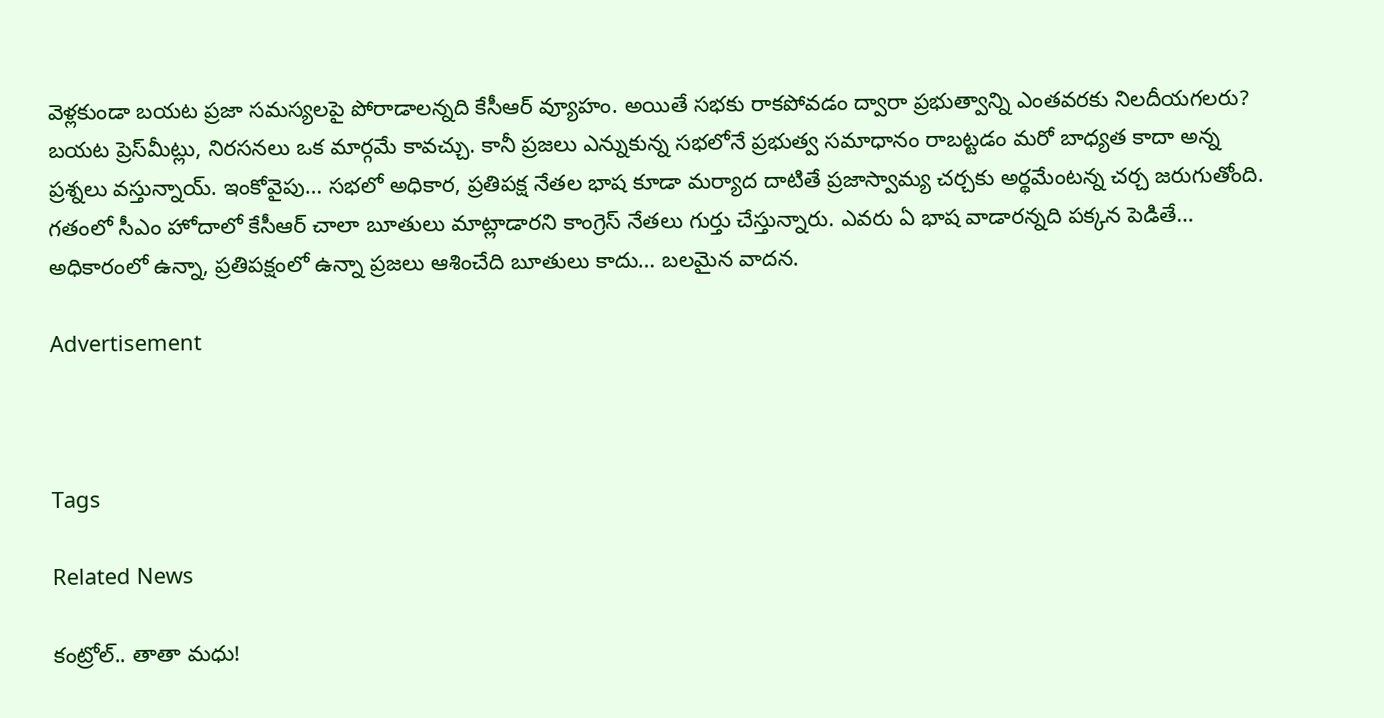వెళ్లకుండా బయట ప్రజా సమస్యలపై పోరాడాలన్నది కేసీఆర్ వ్యూహం. అయితే సభకు రాకపోవడం ద్వారా ప్రభుత్వాన్ని ఎంతవరకు నిలదీయగలరు? బయట ప్రెస్‌మీట్లు, నిరసనలు ఒక మార్గమే కావచ్చు. కానీ ప్రజలు ఎన్నుకున్న సభలోనే ప్రభుత్వ సమాధానం రాబట్టడం మరో బాధ్యత కాదా అన్న ప్రశ్నలు వస్తున్నాయ్. ఇంకోవైపు… సభలో అధికార, ప్రతిపక్ష నేతల భాష కూడా మర్యాద దాటితే ప్రజాస్వామ్య చర్చకు అర్థమేంటన్న చర్చ జరుగుతోంది. గతంలో సీఎం హోదాలో కేసీఆర్ చాలా బూతులు మాట్లాడారని కాంగ్రెస్ నేతలు గుర్తు చేస్తున్నారు. ఎవరు ఏ భాష వాడారన్నది పక్కన పెడితే… అధికారంలో ఉన్నా, ప్రతిపక్షంలో ఉన్నా ప్రజలు ఆశించేది బూతులు కాదు… బలమైన వాదన.

Advertisement



Tags

Related News

కంట్రోల్.. తాతా మధు!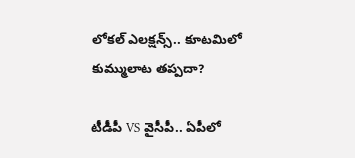లోకల్ ఎలక్షన్స్.. కూటమిలో కుమ్ములాట తప్పదా?

టీడీపీ VS వైసీపీ.. ఏపీలో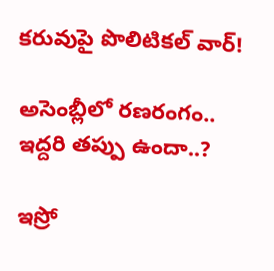కరువుపై పొలిటికల్ వార్!

అసెంబ్లీలో రణరంగం.. ఇద్దరి తప్పు ఉందా..?

ఇస్రో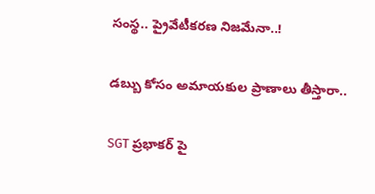సంస్థ.. ప్రైవేటీకరణ నిజమేనా..!

డబ్బు కోసం అమాయకుల ప్రాణాలు తీస్తారా..

SGT ప్రభాకర్ పై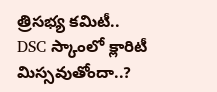త్రిసభ్య కమిటీ.. DSC స్కాంలో క్లారిటీ మిస్సవుతోందా..?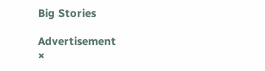Big Stories

Advertisement
×